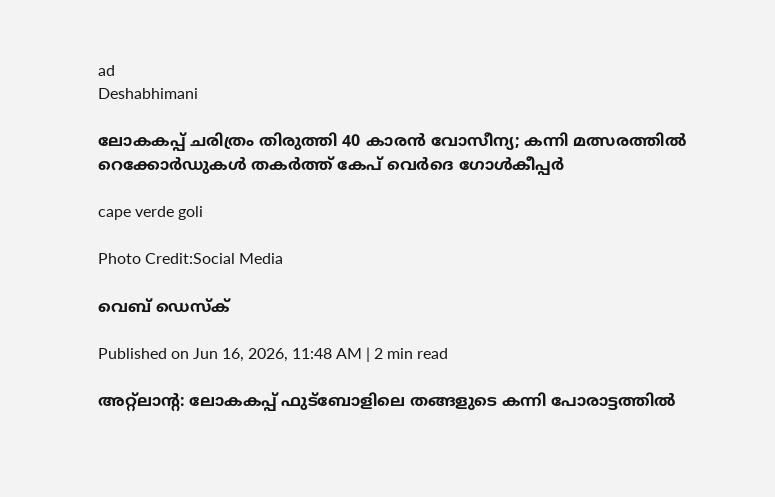ad
Deshabhimani

ലോകകപ്പ് ചരിത്രം തിരുത്തി 40 കാരൻ വോസീന്യ; കന്നി മത്സരത്തിൽ റെക്കോർഡുകൾ തകർത്ത് കേപ് വെർദെ ഗോൾകീപ്പർ

cape verde goli

Photo Credit:Social Media

വെബ് ഡെസ്ക്

Published on Jun 16, 2026, 11:48 AM | 2 min read

അറ്റ്‌ലാന്റ: ലോകകപ്പ് ഫുട്ബോളിലെ തങ്ങളുടെ കന്നി പോരാട്ടത്തിൽ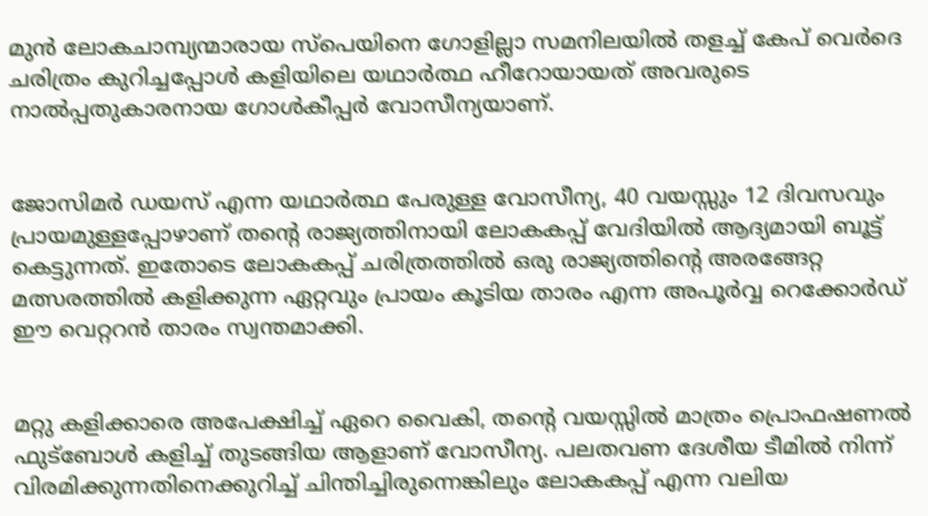മുൻ ലോകചാമ്പ്യന്മാരായ സ്പെയിനെ ഗോളില്ലാ സമനിലയിൽ തളച്ച് കേപ് വെർദെ ചരിത്രം കുറിച്ചപ്പോൾ കളിയിലെ യഥാർത്ഥ ഹീറോയായത് അവരുടെ നാൽപ്പതുകാരനായ ഗോൾകീപ്പർ വോസീന്യയാണ്.


ജോസിമർ ഡയസ് എന്ന യഥാർത്ഥ പേരുള്ള വോസീന്യ, 40 വയസ്സും 12 ദിവസവും പ്രായമുള്ളപ്പോഴാണ് തന്റെ രാജ്യത്തിനായി ലോകകപ്പ് വേദിയിൽ ആദ്യമായി ബൂട്ട് കെട്ടുന്നത്. ഇതോടെ ലോകകപ്പ് ചരിത്രത്തിൽ ഒരു രാജ്യത്തിന്റെ അരങ്ങേറ്റ മത്സരത്തിൽ കളിക്കുന്ന ഏറ്റവും പ്രായം കൂടിയ താരം എന്ന അപൂർവ്വ റെക്കോർഡ് ഈ വെറ്ററൻ താരം സ്വന്തമാക്കി.


മറ്റു കളിക്കാരെ അപേക്ഷിച്ച് ഏറെ വൈകി, തന്റെ വയസ്സിൽ മാത്രം പ്രൊഫഷണൽ ഫുട്ബോൾ കളിച്ച് തുടങ്ങിയ ആളാണ് വോസീന്യ. പലതവണ ദേശീയ ടീമിൽ നിന്ന് വിരമിക്കുന്നതിനെക്കുറിച്ച് ചിന്തിച്ചിരുന്നെങ്കിലും ലോകകപ്പ് എന്ന വലിയ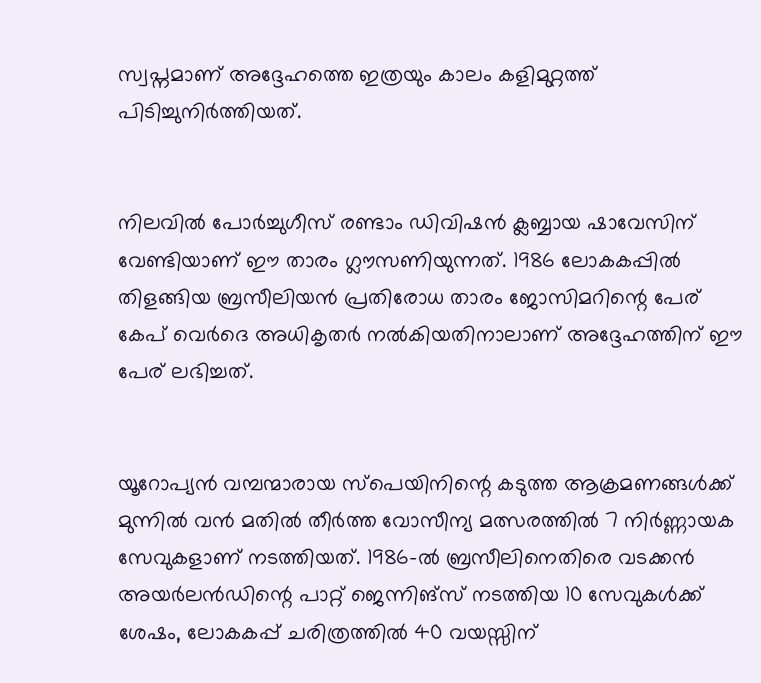സ്വപ്നമാണ് അദ്ദേഹത്തെ ഇത്രയും കാലം കളിമുറ്റത്ത് പിടിച്ചുനിർത്തിയത്.


നിലവിൽ പോർച്ചുഗീസ് രണ്ടാം ഡിവിഷൻ ക്ലബ്ബായ ഷാവേസിന് വേണ്ടിയാണ് ഈ താരം ഗ്ലൗസണിയുന്നത്. 1986 ലോകകപ്പിൽ തിളങ്ങിയ ബ്രസീലിയൻ പ്രതിരോധ താരം ജോസിമറിന്റെ പേര് കേപ് വെർദെ അധികൃതർ നൽകിയതിനാലാണ് അദ്ദേഹത്തിന് ഈ പേര് ലഭിച്ചത്.


യൂറോപ്യൻ വമ്പന്മാരായ സ്പെയിനിന്റെ കടുത്ത ആക്രമണങ്ങൾക്ക് മുന്നിൽ വൻ മതിൽ തീർത്ത വോസീന്യ മത്സരത്തിൽ 7 നിർണ്ണായക സേവുകളാണ് നടത്തിയത്. 1986-ൽ ബ്രസീലിനെതിരെ വടക്കൻ അയർലൻഡിന്റെ പാറ്റ് ജെന്നിങ്സ് നടത്തിയ 10 സേവുകൾക്ക് ശേഷം, ലോകകപ്പ് ചരിത്രത്തിൽ 40 വയസ്സിന്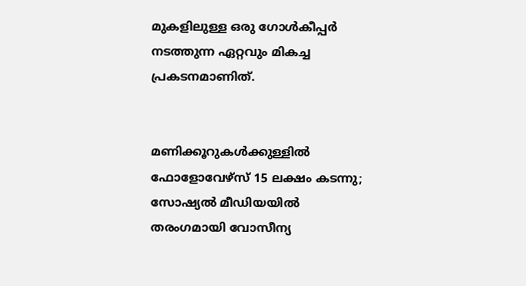മുകളിലുള്ള ഒരു ഗോൾകീപ്പർ നടത്തുന്ന ഏറ്റവും മികച്ച പ്രകടനമാണിത്.


മണിക്കൂറുകൾക്കുള്ളിൽ ഫോളോവേഴ്‌സ് 15 ലക്ഷം കടന്നു; സോഷ്യൽ മീഡിയയിൽ തരംഗമായി വോസീന്യ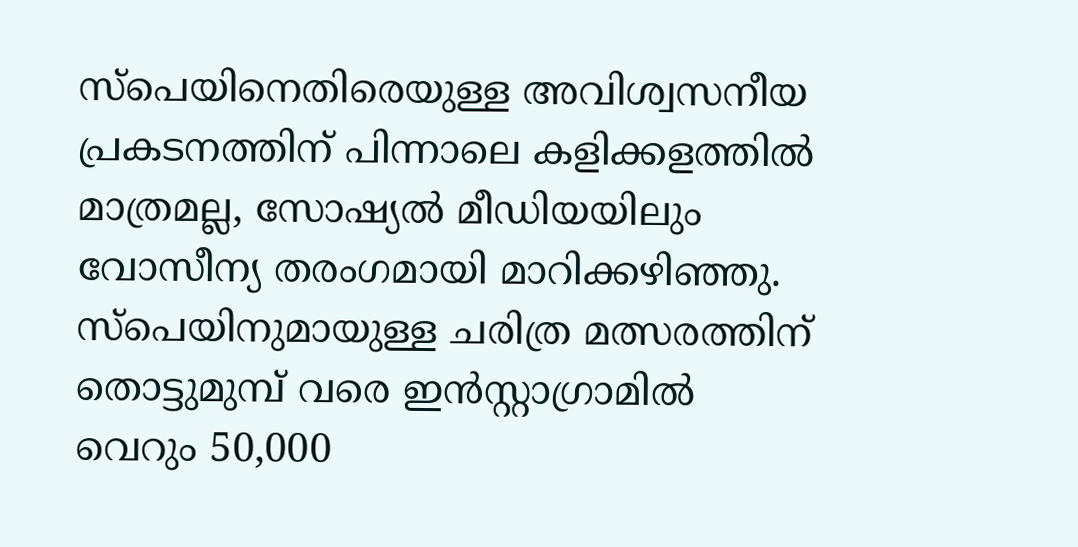സ്പെയിനെതിരെയുള്ള അവിശ്വസനീയ പ്രകടനത്തിന് പിന്നാലെ കളിക്കളത്തിൽ മാത്രമല്ല, സോഷ്യൽ മീഡിയയിലും വോസീന്യ തരംഗമായി മാറിക്കഴിഞ്ഞു. സ്പെയിനുമായുള്ള ചരിത്ര മത്സരത്തിന് തൊട്ടുമുമ്പ് വരെ ഇൻസ്റ്റാഗ്രാമിൽ വെറും 50,000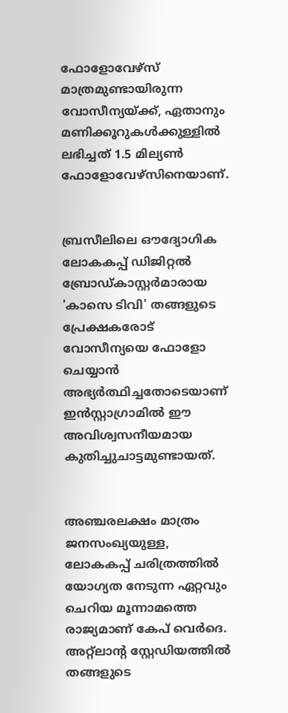ഫോളോവേഴ്‌സ് മാത്രമുണ്ടായിരുന്ന വോസീന്യയ്ക്ക്, ഏതാനും മണിക്കൂറുകൾക്കുള്ളിൽ ലഭിച്ചത് 1.5 മില്യൺ ഫോളോവേഴ്‌സിനെയാണ്.


ബ്രസീലിലെ ഔദ്യോഗിക ലോകകപ്പ് ഡിജിറ്റൽ ബ്രോഡ്കാസ്റ്റർമാരായ 'കാസെ ടിവി' തങ്ങളുടെ പ്രേക്ഷകരോട് വോസീന്യയെ ഫോളോ ചെയ്യാൻ അഭ്യർത്ഥിച്ചതോടെയാണ് ഇൻസ്റ്റാഗ്രാമിൽ ഈ അവിശ്വസനീയമായ കുതിച്ചുചാട്ടമുണ്ടായത്.


അഞ്ചരലക്ഷം മാത്രം ജനസംഖ്യയുള്ള, ലോകകപ്പ് ചരിത്രത്തിൽ യോഗ്യത നേടുന്ന ഏറ്റവും ചെറിയ മൂന്നാമത്തെ രാജ്യമാണ് കേപ് വെർദെ. അറ്റ്‌ലാന്റ സ്റ്റേഡിയത്തിൽ തങ്ങളുടെ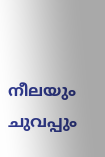നീലയും ചുവപ്പും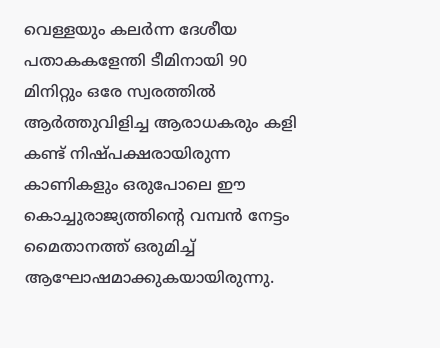വെള്ളയും കലർന്ന ദേശീയ പതാകകളേന്തി ടീമിനായി 90 മിനിറ്റും ഒരേ സ്വരത്തിൽ ആർത്തുവിളിച്ച ആരാധകരും കളി കണ്ട് നിഷ്പക്ഷരായിരുന്ന കാണികളും ഒരുപോലെ ഈ കൊച്ചുരാജ്യത്തിന്റെ വമ്പൻ നേട്ടം മൈതാനത്ത് ഒരുമിച്ച് ആഘോഷമാക്കുകയായിരുന്നു.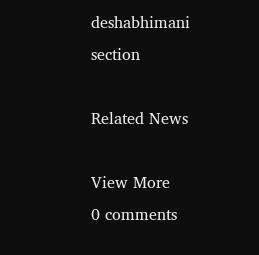deshabhimani section

Related News

View More
0 comments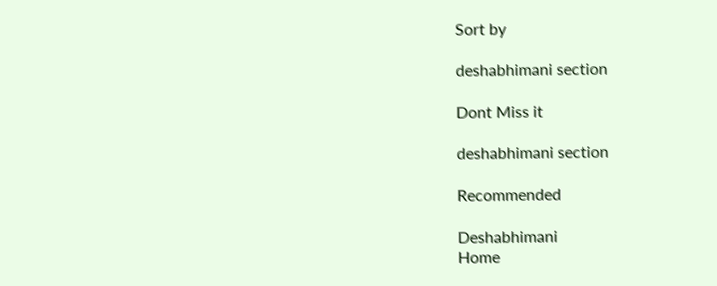Sort by

deshabhimani section

Dont Miss it

deshabhimani section

Recommended

Deshabhimani
Home